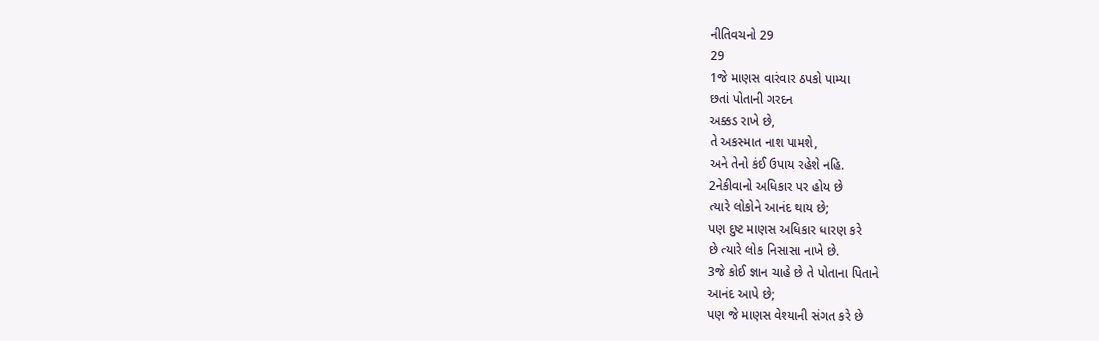નીતિવચનો 29
29
1જે માણસ વારંવાર ઠપકો પામ્યા
છતાં પોતાની ગરદન
અક્કડ રાખે છે,
તે અકસ્માત નાશ પામશે,
અને તેનો કંઈ ઉપાય રહેશે નહિ.
2નેકીવાનો અધિકાર પર હોય છે
ત્યારે લોકોને આનંદ થાય છે;
પણ દુષ્ટ માણસ અધિકાર ધારણ કરે
છે ત્યારે લોક નિસાસા નાખે છે.
3જે કોઈ જ્ઞાન ચાહે છે તે પોતાના પિતાને
આનંદ આપે છે;
પણ જે માણસ વેશ્યાની સંગત કરે છે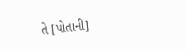તે [પોતાની]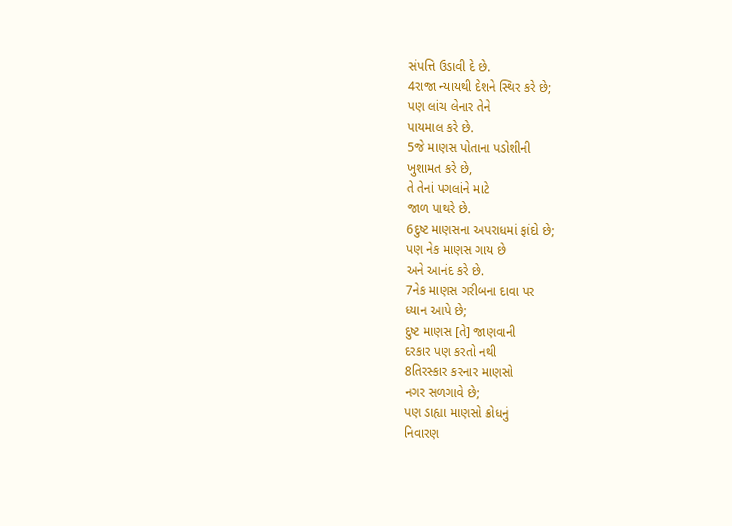સંપત્તિ ઉડાવી દે છે.
4રાજા ન્યાયથી દેશને સ્થિર કરે છે;
પણ લાંચ લેનાર તેને
પાયમાલ કરે છે.
5જે માણસ પોતાના પડોશીની
ખુશામત કરે છે,
તે તેનાં પગલાંને માટે
જાળ પાથરે છે.
6દુષ્ટ માણસના અપરાધમાં ફાંદો છે;
પણ નેક માણસ ગાય છે
અને આનંદ કરે છે.
7નેક માણસ ગરીબના દાવા પર
ધ્યાન આપે છે;
દુષ્ટ માણસ [તે] જાણવાની
દરકાર પણ કરતો નથી
8તિરસ્કાર કરનાર માણસો
નગર સળગાવે છે;
પણ ડાહ્યા માણસો ક્રોધનું
નિવારણ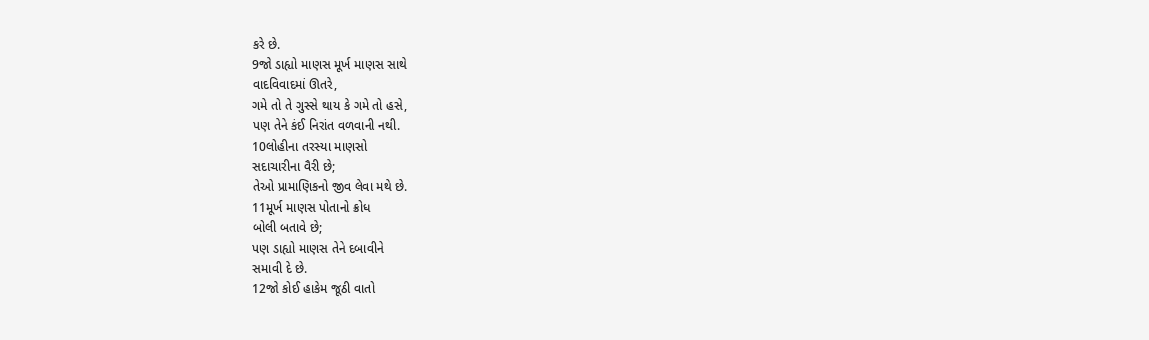કરે છે.
9જો ડાહ્યો માણસ મૂર્ખ માણસ સાથે
વાદવિવાદમાં ઊતરે,
ગમે તો તે ગુસ્સે થાય કે ગમે તો હસે,
પણ તેને કંઈ નિરાંત વળવાની નથી.
10લોહીના તરસ્યા માણસો
સદાચારીના વૈરી છે;
તેઓ પ્રામાણિકનો જીવ લેવા મથે છે.
11મૂર્ખ માણસ પોતાનો ક્રોધ
બોલી બતાવે છે;
પણ ડાહ્યો માણસ તેને દબાવીને
સમાવી દે છે.
12જો કોઈ હાકેમ જૂઠી વાતો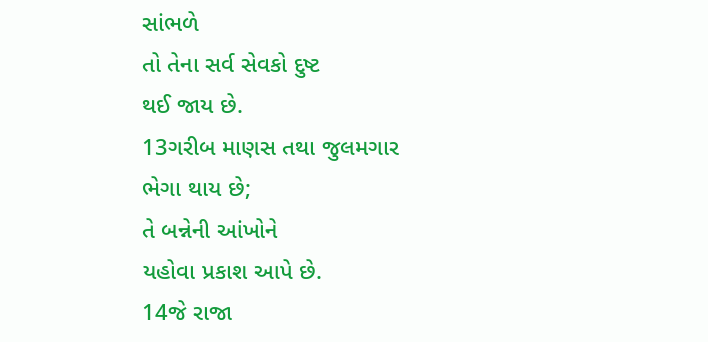સાંભળે
તો તેના સર્વ સેવકો દુષ્ટ
થઈ જાય છે.
13ગરીબ માણસ તથા જુલમગાર
ભેગા થાય છે;
તે બન્નેની આંખોને
યહોવા પ્રકાશ આપે છે.
14જે રાજા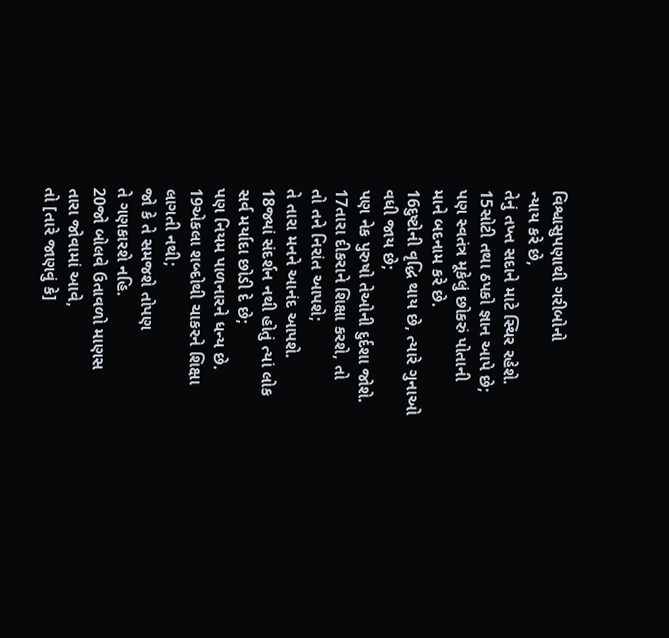વિશ્વાસુપણાથી ગરીબોનો
ન્યાય કરે છે,
તેનું તખ્ત સદાને માટે સ્થિર રહેશે.
15સોટી તથા ઠપકો જ્ઞાન આપે છે;
પણ સ્વતંત્ર મૂકેલું છોકરું પોતાની
માને બદનામ કરે છે.
16દુષ્ટોની વૃદ્ધિ થાય છે, ત્યારે ગુનાઓ
વધી જાય છે;
પણ નેક પુરુષો તેઓની દુર્દશા જોશે.
17તારા દીકરાને શિક્ષા કરશે, તો
તો તને નિરાંત આપશે;
તે તારા મનને આનંદ આપશે.
18જ્યાં સંદર્શન નથી હોતું ત્યાં લોક
સર્વ મર્યાદા છોડી દે છે;
પણ નિયમ પાળનારને ધન્ય છે.
19એકલા શબ્દોથી ચાકરને શિક્ષા
લાગતી નથી;
જો કે તે સમજશે તોપણ
તે ગણકારશે નહિ.
20જો બોલવે ઉતાવળો માણસ
તારા જોવામાં આવે,
તો [તારે જાણવું કે]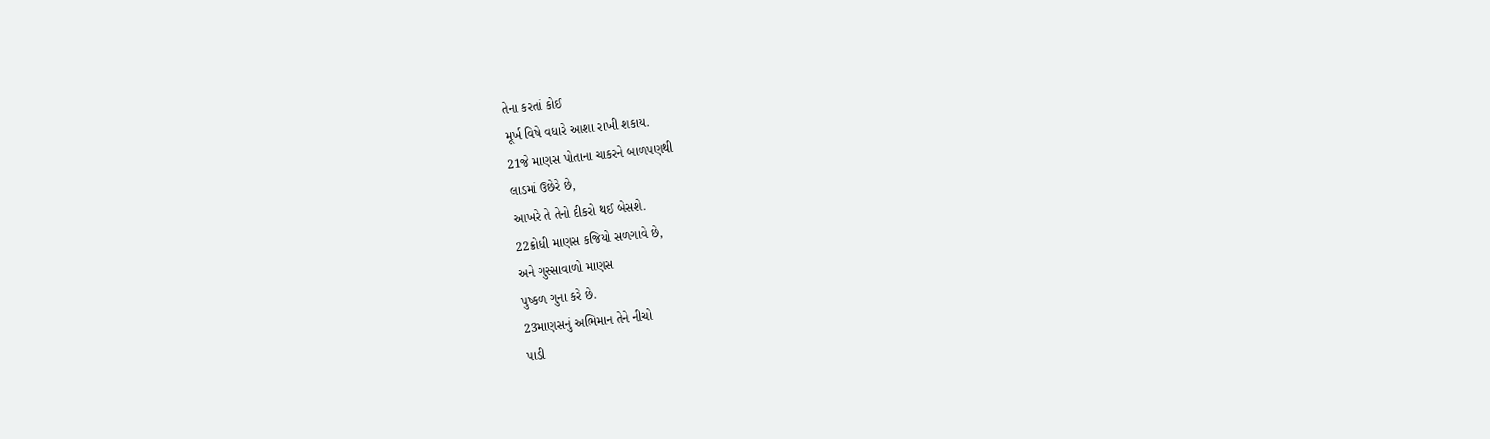તેના કરતાં કોઈ
મૂર્ખ વિષે વધારે આશા રાખી શકાય.
21જે માણસ પોતાના ચાકરને બાળપણથી
લાડમાં ઉછેરે છે,
આખરે તે તેનો દીકરો થઈ બેસશે.
22ક્રોધી માણસ કજિયો સળગાવે છે,
અને ગુસ્સાવાળો માણસ
પુષ્કળ ગુના કરે છે.
23માણસનું અભિમાન તેને નીચો
પાડી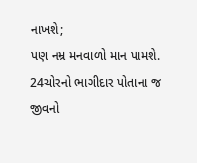નાખશે;
પણ નમ્ર મનવાળો માન પામશે.
24ચોરનો ભાગીદાર પોતાના જ
જીવનો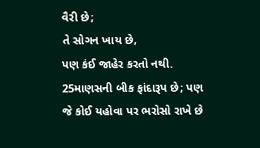વૈરી છે;
તે સોગન ખાય છે,
પણ કંઈ જાહેર કરતો નથી.
25માણસની બીક ફાંદારૂપ છે; પણ
જે કોઈ યહોવા પર ભરોસો રાખે છે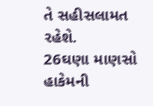તે સહીસલામત રહેશે.
26ઘણા માણસો હાકેમની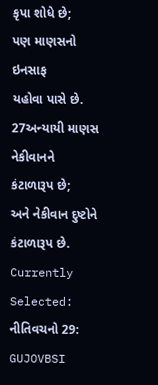કૃપા શોધે છે;
પણ માણસનો ઇનસાફ
યહોવા પાસે છે.
27અન્યાયી માણસ નેકીવાનને
કંટાળારૂપ છે;
અને નેકીવાન દુષ્ટોને કંટાળારૂપ છે.
Currently Selected:
નીતિવચનો 29: GUJOVBSI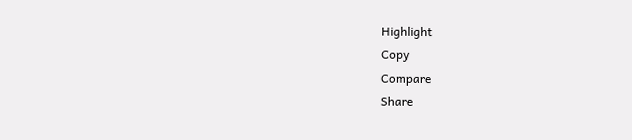Highlight
Copy
Compare
Share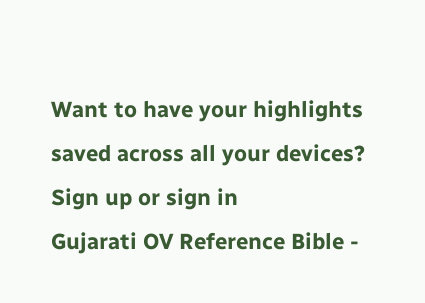Want to have your highlights saved across all your devices? Sign up or sign in
Gujarati OV Reference Bible -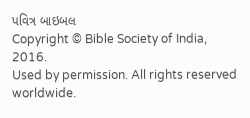પવિત્ર બાઇબલ
Copyright © Bible Society of India, 2016.
Used by permission. All rights reserved worldwide.